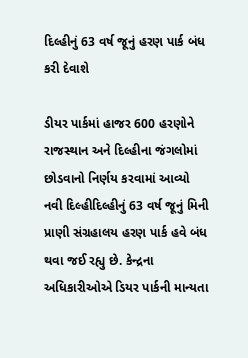દિલ્હીનું 63 વર્ષ જૂનું હરણ પાર્ક બંધ કરી દેવાશે

ડીયર પાર્કમાં હાજર 600 હરણોને રાજસ્થાન અને દિલ્હીના જંગલોમાં છોડવાનો નિર્ણય કરવામાં આવ્યો નવી દિલ્હીદિલ્હીનું 63 વર્ષ જૂનું મિની પ્રાણી સંગ્રહાલય હરણ પાર્ક હવે બંધ થવા જઈ રહ્યુ છે. કેન્દ્રના અધિકારીઓએ ડિયર પાર્કની માન્યતા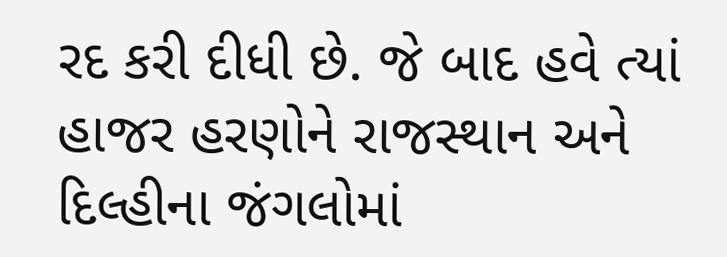રદ કરી દીધી છે. જે બાદ હવે ત્યાં હાજર હરણોને રાજસ્થાન અને દિલ્હીના જંગલોમાં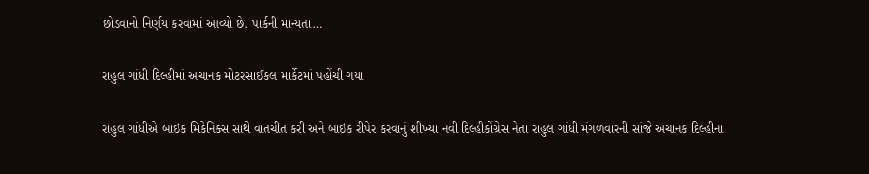છોડવાનો નિર્ણય કરવામાં આવ્યો છે. પાર્કની માન્યતા…

રાહુલ ગાંધી દિલ્હીમાં અચાનક મોટરસાઈકલ માર્કેટમાં પહોંચી ગયા

રાહુલ ગાંધીએ બાઇક મિકેનિક્સ સાથે વાતચીત કરી અને બાઇક રીપેર કરવાનું શીખ્યા નવી દિલ્હીકોંગ્રેસ નેતા રાહુલ ગાંધી મંગળવારની સાંજે અચાનક દિલ્હીના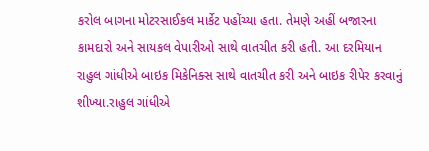કરોલ બાગના મોટરસાઈકલ માર્કેટ પહોંચ્યા હતા. તેમણે અહીં બજારના કામદારો અને સાયકલ વેપારીઓ સાથે વાતચીત કરી હતી. આ દરમિયાન રાહુલ ગાંધીએ બાઇક મિકેનિક્સ સાથે વાતચીત કરી અને બાઇક રીપેર કરવાનું શીખ્યા.રાહુલ ગાંધીએ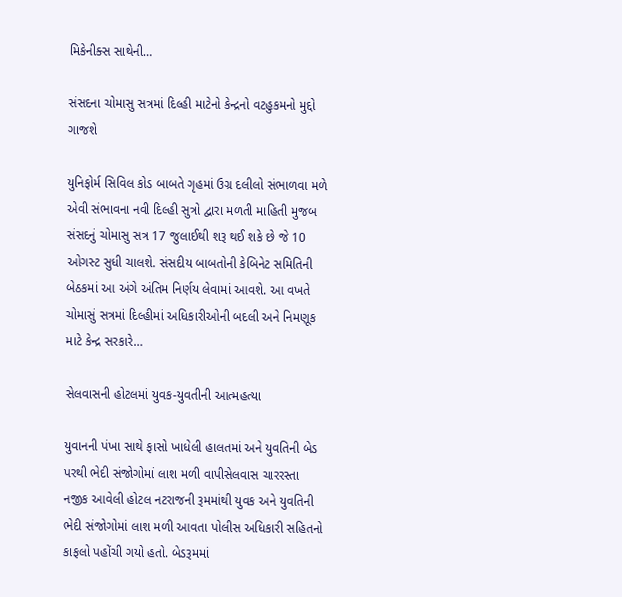મિકેનીક્સ સાથેની…

સંસદના ચોમાસુ સત્રમાં દિલ્હી માટેનો કેન્દ્રનો વટહુકમનો મુદ્દો ગાજશે

યુનિફોર્મ સિવિલ કોડ બાબતે ગૃહમાં ઉગ્ર દલીલો સંભાળવા મળે એવી સંભાવના નવી દિલ્હી સુત્રો દ્વારા મળતી માહિતી મુજબ સંસદનું ચોમાસુ સત્ર 17 જુલાઈથી શરૂ થઈ શકે છે જે 10 ઓગસ્ટ સુધી ચાલશે. સંસદીય બાબતોની કેબિનેટ સમિતિની બેઠકમાં આ અંગે અંતિમ નિર્ણય લેવામાં આવશે. આ વખતે ચોમાસું સત્રમાં દિલ્હીમાં અધિકારીઓની બદલી અને નિમણૂક માટે કેન્દ્ર સરકારે…

સેલવાસની હોટલમાં યુવક-યુવતીની આત્મહત્યા

યુવાનની પંખા સાથે ફાસો ખાધેલી હાલતમાં અને યુવતિની બેડ પરથી ભેદી સંજોગોમાં લાશ મળી વાપીસેલવાસ ચારરસ્તા નજીક આવેલી હોટલ નટરાજની રૂમમાંથી યુવક અને યુવતિની ભેદી સંજોગોમાં લાશ મળી આવતા પોલીસ અધિકારી સહિતનો કાફલો પહોંચી ગયો હતો. બેડરૂમમાં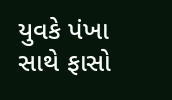યુવકે પંખા સાથે ફાસો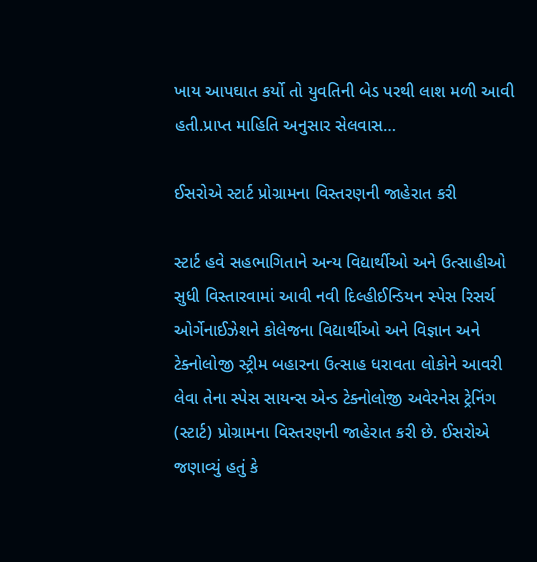ખાય આપઘાત કર્યો તો યુવતિની બેડ પરથી લાશ મળી આવી હતી.પ્રાપ્ત માહિતિ અનુસાર સેલવાસ…

ઈસરોએ સ્ટાર્ટ પ્રોગ્રામના વિસ્તરણની જાહેરાત કરી

સ્ટાર્ટ હવે સહભાગિતાને અન્ય વિદ્યાર્થીઓ અને ઉત્સાહીઓ સુધી વિસ્તારવામાં આવી નવી દિલ્હીઈન્ડિયન સ્પેસ રિસર્ચ ઓર્ગેનાઈઝેશને કોલેજના વિદ્યાર્થીઓ અને વિજ્ઞાન અને ટેક્નોલોજી સ્ટ્રીમ બહારના ઉત્સાહ ધરાવતા લોકોને આવરી લેવા તેના સ્પેસ સાયન્સ એન્ડ ટેક્નોલોજી અવેરનેસ ટ્રેનિંગ (સ્ટાર્ટ) પ્રોગ્રામના વિસ્તરણની જાહેરાત કરી છે. ઈસરોએ જણાવ્યું હતું કે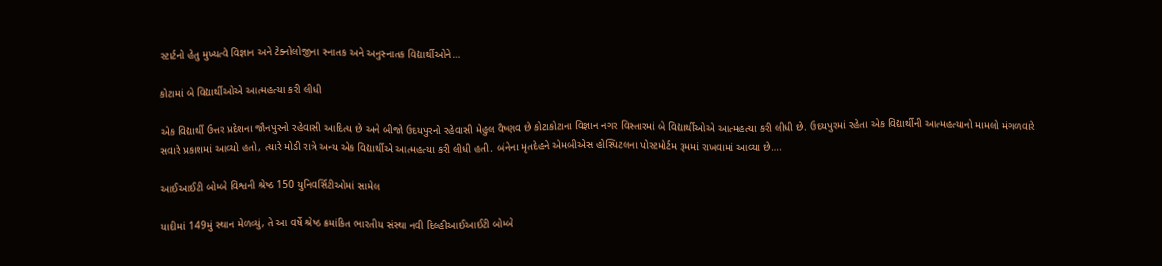સ્ટાર્ટનો હેતુ મુખ્યત્વે વિજ્ઞાન અને ટેક્નોલોજીના સ્નાતક અને અનુસ્નાતક વિદ્યાર્થીઓને…

કોટામાં બે વિદ્યાર્થીઓએ આત્મહત્યા કરી લીધી

એક વિદ્યાર્થી ઉત્તર પ્રદેશના જૌનપુરનો રહેવાસી આદિત્ય છે અને બીજો ઉદયપુરનો રહેવાસી મેહુલ વૈષ્ણવ છે કોટાકોટાના વિજ્ઞાન નગર વિસ્તારમાં બે વિદ્યાર્થીઓએ આત્મહત્યા કરી લીધી છે. ઉદયપુરમાં રહેતા એક વિદ્યાર્થીની આત્મહત્યાનો મામલો મંગળવારે સવારે પ્રકાશમાં આવ્યો હતો, ત્યારે મોડી રાત્રે અન્ય એક વિદ્યાર્થીએ આત્મહત્યા કરી લીધી હતી. બંનેના મૃતદેહને એમબીએસ હોસ્પિટલના પોસ્ટમોર્ટમ રૂમમાં રાખવામાં આવ્યા છે….

આઈઆઈટી બોમ્બે વિશ્વની શ્રેષ્ઠ 150 યુનિવર્સિટીઓમાં સામેલ

યાદીમાં 149મું સ્થાન મેળવ્યું, તે આ વર્ષે શ્રેષ્ઠ ક્રમાંકિત ભારતીય સંસ્થા નવી દિલ્હીઆઈઆઈટી બોમ્બે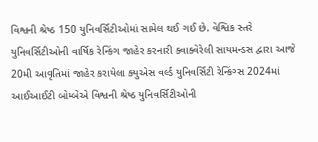વિશ્વની શ્રેષ્ઠ 150 યુનિવર્સિટીઓમાં સામેલ થઈ ગઈ છે. વેશ્વિક સ્તરે યુનિવર્સિટીઓની વાર્ષિક રેન્કિંગ જાહેર કરનારી ક્વાક્વેરેલી સાયમન્ડસ દ્વારા આજે 20મી આવૃતિમાં જાહેર કરાયેલા ક્યુએસ વર્લ્ડ યુનિવર્સિટી રેન્કિંગ્સ 2024માં આઈઆઈટી બોમ્બેએ વિશ્વની શ્રેષ્ઠ યુનિવર્સિટીઓની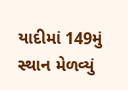યાદીમાં 149મું સ્થાન મેળવ્યું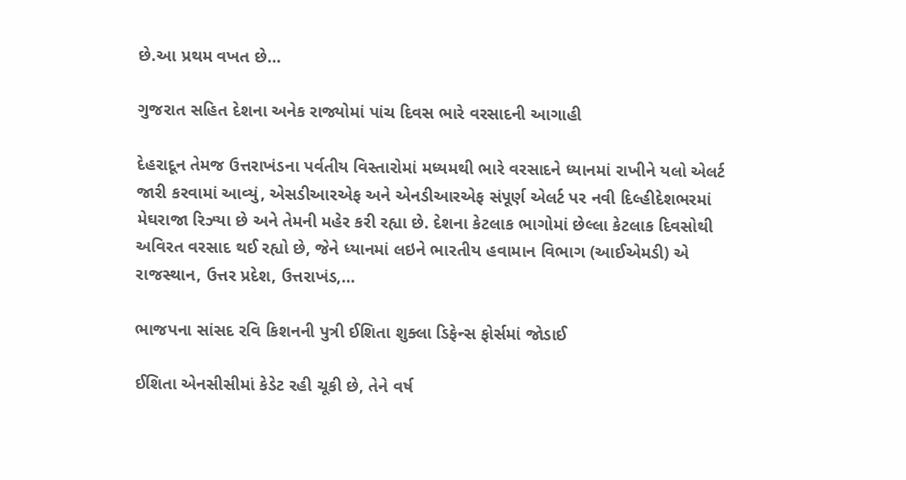છે.આ પ્રથમ વખત છે…

ગુજરાત સહિત દેશના અનેક રાજ્યોમાં પાંચ દિવસ ભારે વરસાદની આગાહી

દેહરાદૂન તેમજ ઉત્તરાખંડના પર્વતીય વિસ્તારોમાં મધ્યમથી ભારે વરસાદને ધ્યાનમાં રાખીને યલો એલર્ટ જારી કરવામાં આવ્યું, એસડીઆરએફ અને એનડીઆરએફ સંપૂર્ણ એલર્ટ પર નવી દિલ્હીદેશભરમાં મેઘરાજા રિઝ્યા છે અને તેમની મહેર કરી રહ્યા છે. દેશના કેટલાક ભાગોમાં છેલ્લા કેટલાક દિવસોથી અવિરત વરસાદ થઈ રહ્યો છે, જેને ધ્યાનમાં લઇને ભારતીય હવામાન વિભાગ (આઈએમડી) એ રાજસ્થાન, ઉત્તર પ્રદેશ, ઉત્તરાખંડ,…

ભાજપના સાંસદ રવિ કિશનની પુત્રી ઈશિતા શુક્લા ડિફેન્સ ફોર્સમાં જોડાઈ

ઈશિતા એનસીસીમાં કેડેટ રહી ચૂકી છે, તેને વર્ષ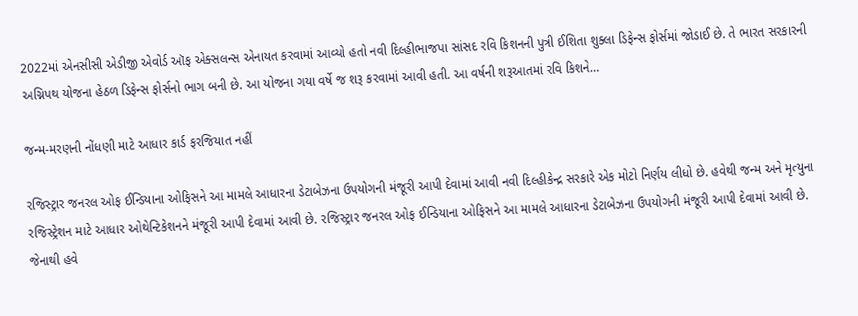2022માં એનસીસી એડીજી એવોર્ડ ઑફ એક્સલન્સ એનાયત કરવામાં આવ્યો હતો નવી દિલ્હીભાજપા સાંસદ રવિ કિશનની પુત્રી ઈશિતા શુક્લા ડિફેન્સ ફોર્સમાં જોડાઈ છે. તે ભારત સરકારની અગ્નિપથ યોજના હેઠળ ડિફેન્સ ફોર્સનો ભાગ બની છે. આ યોજના ગયા વર્ષે જ શરૂ કરવામાં આવી હતી. આ વર્ષની શરૂઆતમાં રવિ કિશને…

જન્મ-મરણની નોંધણી માટે આધાર કાર્ડ ફરજિયાત નહીં

રજિસ્ટ્રાર જનરલ ઓફ ઈન્ડિયાના ઓફિસને આ મામલે આધારના ડેટાબેઝના ઉપયોગની મંજૂરી આપી દેવામાં આવી નવી દિલ્હીકેન્દ્ર સરકારે એક મોટો નિર્ણય લીધો છે. હવેથી જન્મ અને મૃત્યુના રજિસ્ટ્રેશન માટે આધાર ઓથેન્ટિકેશનને મંજૂરી આપી દેવામાં આવી છે. રજિસ્ટ્રાર જનરલ ઓફ ઈન્ડિયાના ઓફિસને આ મામલે આધારના ડેટાબેઝના ઉપયોગની મંજૂરી આપી દેવામાં આવી છે. જેનાથી હવે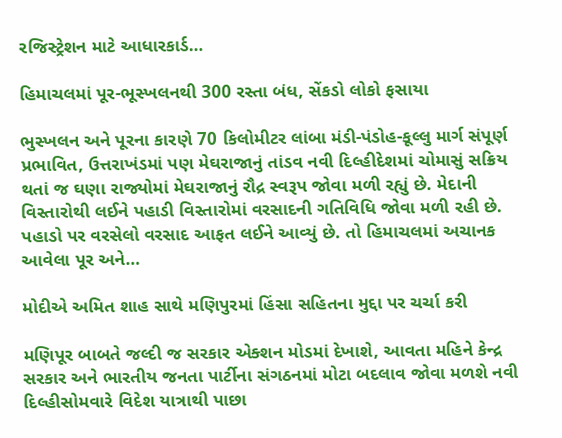રજિસ્ટ્રેશન માટે આધારકાર્ડ…

હિમાચલમાં પૂર-ભૂસ્ખલનથી 300 રસ્તા બંધ, સેંકડો લોકો ફસાયા

ભુસ્ખલન અને પૂરના કારણે 70 કિલોમીટર લાંબા મંડી-પંડોહ-કૂલ્લુ માર્ગ સંપૂર્ણ પ્રભાવિત, ઉત્તરાખંડમાં પણ મેઘરાજાનું તાંડવ નવી દિલ્હીદેશમાં ચોમાસું સક્રિય થતાં જ ઘણા રાજ્યોમાં મેઘરાજાનું રૌદ્ર સ્વરૂપ જોવા મળી રહ્યું છે. મેદાની વિસ્તારોથી લઈને પહાડી વિસ્તારોમાં વરસાદની ગતિવિધિ જોવા મળી રહી છે. પહાડો પર વરસેલો વરસાદ આફત લઈને આવ્યું છે. તો હિમાચલમાં અચાનક આવેલા પૂર અને…

મોદીએ અમિત શાહ સાથે મણિપુરમાં હિંસા સહિતના મુદ્દા પર ચર્ચા કરી

મણિપૂર બાબતે જલ્દી જ સરકાર એક્શન મોડમાં દેખાશે, આવતા મહિને કેન્દ્ર સરકાર અને ભારતીય જનતા પાર્ટીના સંગઠનમાં મોટા બદલાવ જોવા મળશે નવી દિલ્હીસોમવારે વિદેશ યાત્રાથી પાછા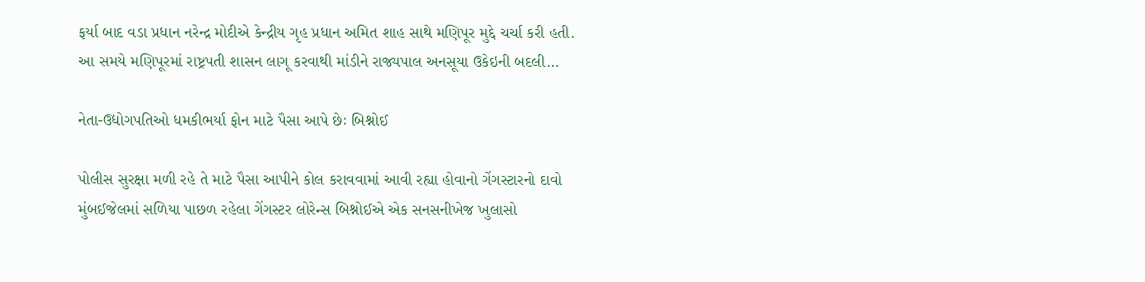ફર્યા બાદ વડા પ્રધાન નરેન્દ્ર મોદીએ કેન્દ્રીય ગૃહ પ્રધાન અમિત શાહ સાથે મણિપૂર મુદ્દે ચર્ચા કરી હતી. આ સમયે મણિપૂરમાં રાષ્ટ્રપતી શાસન લાગૂ કરવાથી માંડીને રાજ્યપાલ અનસૂયા ઉકેઇની બદલી…

નેતા-ઉદ્યોગપતિઓ ધમકીભર્યા ફોન માટે પૈસા આપે છેઃ બિશ્નોઈ

પોલીસ સુરક્ષા મળી રહે તે માટે પૈસા આપીને કોલ કરાવવામાં આવી રહ્યા હોવાનો ગેંગસ્ટારનો દાવો મુંબઈજેલમાં સળિયા પાછળ રહેલા ગેંગસ્ટર લોરેન્સ બિશ્નોઈએ એક સનસનીખેજ ખુલાસો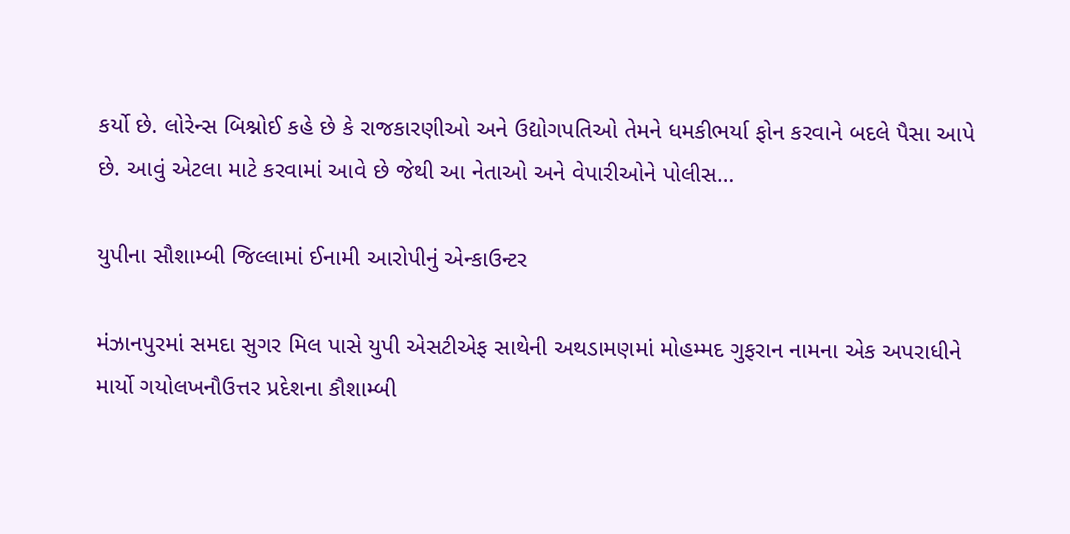કર્યો છે. લોરેન્સ બિશ્નોઈ કહે છે કે રાજકારણીઓ અને ઉદ્યોગપતિઓ તેમને ધમકીભર્યા ફોન કરવાને બદલે પૈસા આપે છે. આવું એટલા માટે કરવામાં આવે છે જેથી આ નેતાઓ અને વેપારીઓને પોલીસ…

યુપીના સૌશામ્બી જિલ્લામાં ઈનામી આરોપીનું એન્કાઉન્ટર

મંઝાનપુરમાં સમદા સુગર મિલ પાસે યુપી એસટીએફ સાથેની અથડામણમાં મોહમ્મદ ગુફરાન નામના એક અપરાધીને માર્યો ગયોલખનૌઉત્તર પ્રદેશના કૌશામ્બી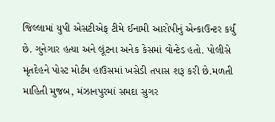જિલ્લામાં યુપી એસટીએફ ટીમે ઈનામી આરોપીનું એન્કાઉન્ટર કર્યું છે. ગુનેગાર હત્યા અને લૂંટના અનેક કેસમાં વોન્ટેડ હતો. પોલીસે મૃતદેહને પોસ્ટ મોર્ટમ હાઉસમાં ખસેડી તપાસ શરૂ કરી છે.મળતી માહિતી મુજબ, મંઝાનપુરમાં સમદા સુગર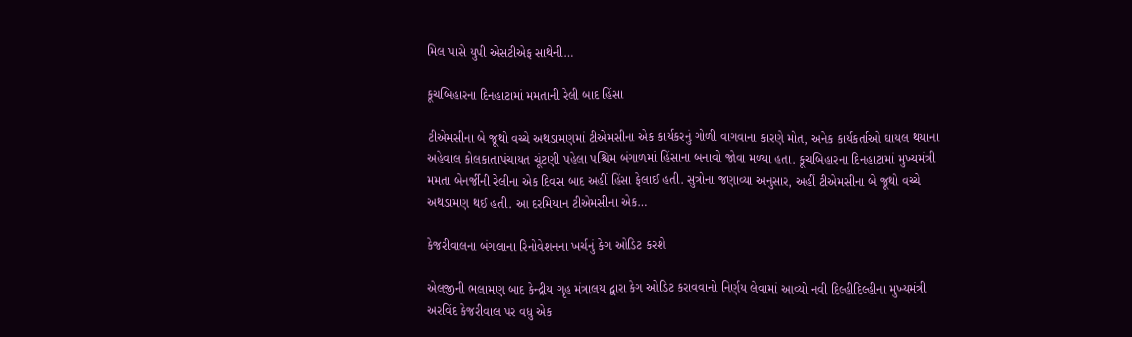મિલ પાસે યુપી એસટીએફ સાથેની…

કૂચબિહારના દિનહાટામાં મમતાની રેલી બાદ હિંસા

ટીએમસીના બે જૂથો વચ્ચે અથડામણમાં ટીએમસીના એક કાર્યકરનું ગોળી વાગવાના કારણે મોત, અનેક કાર્યકર્તાઓ ઘાયલ થયાના અહેવાલ કોલકાતાપંચાયત ચૂંટણી પહેલા પશ્ચિમ બંગાળમાં હિંસાના બનાવો જોવા મળ્યા હતા. કૂચબિહારના દિનહાટામાં મુખ્યમંત્રી મમતા બેનર્જીની રેલીના એક દિવસ બાદ અહીં હિંસા ફેલાઈ હતી. સુત્રોના જણાવ્યા અનુસાર, અહીં ટીએમસીના બે જૂથો વચ્ચે અથડામણ થઈ હતી. આ દરમિયાન ટીએમસીના એક…

કેજરીવાલના બંગલાના રિનોવેશનના ખર્ચનું કેગ ઓડિટ કરશે

એલજીની ભલામણ બાદ કેન્દ્રીય ગૃહ મંત્રાલય દ્વારા કેગ ઓડિટ કરાવવાનો નિર્ણય લેવામાં આવ્યો નવી દિલ્હીદિલ્હીના મુખ્યમંત્રી અરવિંદ કેજરીવાલ પર વધુ એક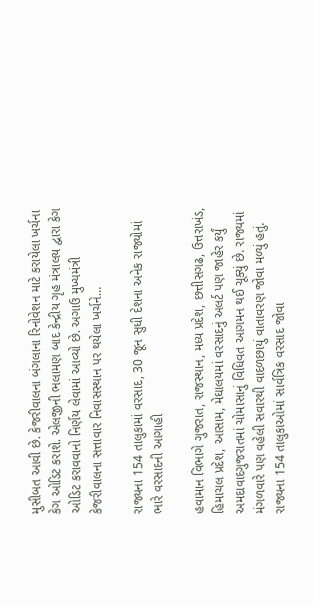મુસીબત આવી છે. કેજરીવાલના બંગલાના રિનોવેશન માટે કરાયેલા ખર્ચના કેગ ઓડિટ કરાશે. એલજીની ભલામણ બાદ કેન્દ્રીય ગૃહ મંત્રાલય દ્વારા કેગ ઓડિટ કરાવવાનો નિર્ણય લેવામાં આવ્યો છે. અગાઉ મુખ્યમંત્રી કેજરીવાલના સત્તાવાર નિવાસસ્થાન પર થયેલા ખર્ચને…

રાજ્યના 154 તાલુકામાં વરસાદ, 30 જૂન સુધી દેશના અનેક રાજ્યોમાં ભારે વરસાદની આગાહી

હવામાન વિભાગે ગુજરાત, રાજસ્થાન, મધ્ય પ્રદેશ, છત્તીસગઢ, ઉત્તરાખંડ, હિમાચલ પ્રદેશ, આસામ, મેઘાલયમાં વરસાદનું અલર્ટ પણ જાહેર કર્યું અમદાવાદગુજરાતમાં ચોમાસાનું વિધિવત આગમન થઈ ચૂક્યું છે. રાજ્યમાં મંગળવારે પણ વહેલી સવારથી વાદળછાયું વાતાવરણ જોવા મળ્યું હતું. રાજ્યના 154 તાલુકાઓમાં સાર્વત્રિક વરસાદ જોવા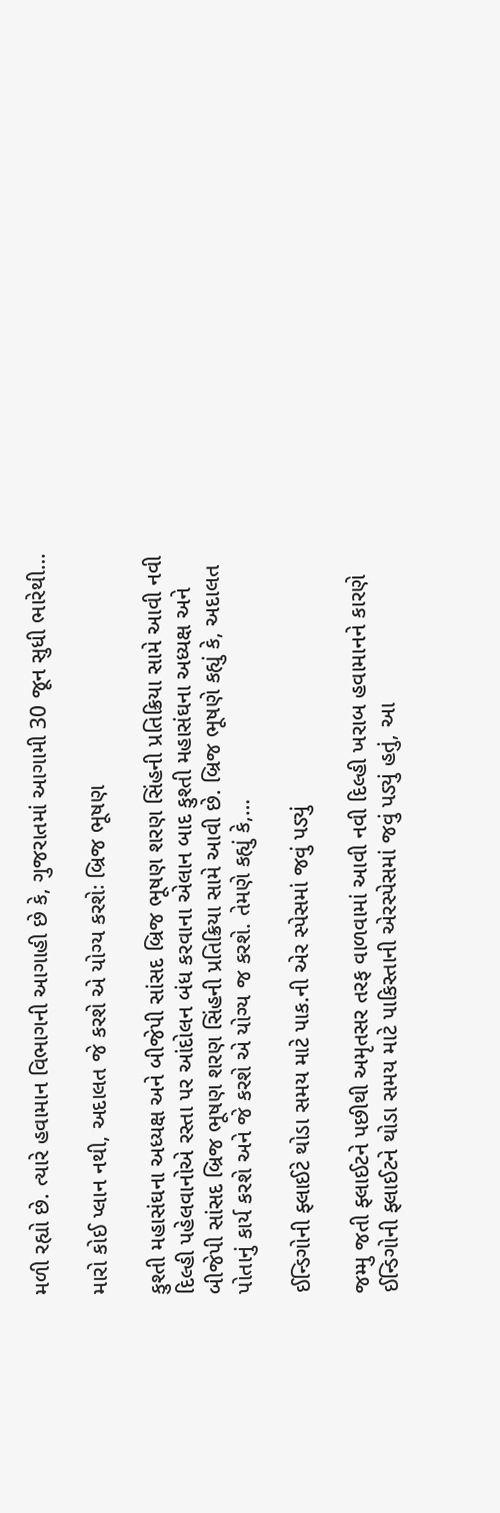મળી રહ્યો છે. ત્યારે હવામાન વિભાગની આગાહી છે કે, ગુજરાતમાં આગામી 30 જૂન સુધી ભારેથી…

મારો કોઈ પ્લાન નથી, અદાલત જે કરશે એ યોગ્ય કરશેઃ બ્રિજ ભૂષણ

કુશ્તી મહાસંઘના અધ્યક્ષ અને બીજેપી સાંસદ બ્રિજ ભૂષણ શરણ સિંહની પ્રતિક્રિયા સામે આવી નવી દિલ્હી પહેલવાનોએ રસ્તા પર આંદોલન બંધ કરવાના એલાન બાદ કુશ્તી મહાસંઘના અધ્યક્ષ અને બીજેપી સાંસદ બ્રિજ ભૂષણ શરણ સિંહની પ્રતિક્રિયા સામે આવી છે. બ્રિજ ભૂષણે કહ્યું કે, અદાલત પોતાનું કાર્ય કરશે અને જે કરશે એ યોગ્ય જ કરશે. તેમણે કહ્યું કે,…

ઈન્ડિગોની ફ્લાઈટે થોડા સમય માટે પાક.ની એર સ્પેસમાં જવું પડ્યું

જમ્મુ જતી ફ્લાઈટને પછીથી અમૃતસર તરફ વાળવામાં આવી નવી દિલ્હી ખરાબ હવામાનને કારણે ઈન્ડિગોની ફ્લાઈટને થોડા સમય માટે પાકિસ્તાની એરસ્પેસમાં જવું પડ્યું હતું, આ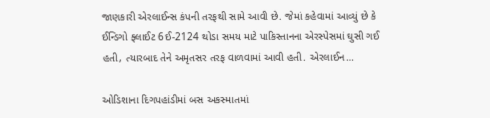જાણકારી એરલાઈન્સ કંપની તરફથી સામે આવી છે. જેમાં કહેવામાં આવ્યું છે કે ઈન્ડિગો ફ્લાઈટ 6ઈ-2124 થોડા સમય માટે પાકિસ્તાનના એરસ્પેસમાં ઘુસી ગઈ હતી, ત્યારબાદ તેને અમૃતસર તરફ વાળવામાં આવી હતી. એરલાઈન…

ઓડિશાના દિગપહાંડીમાં બસ અકસ્માતમાં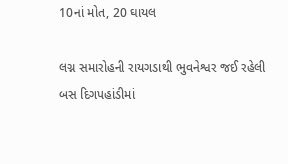10નાં મોત, 20 ઘાયલ

લગ્ન સમારોહની રાયગડાથી ભુવનેશ્વર જઈ રહેલી બસ દિગપહાંડીમાં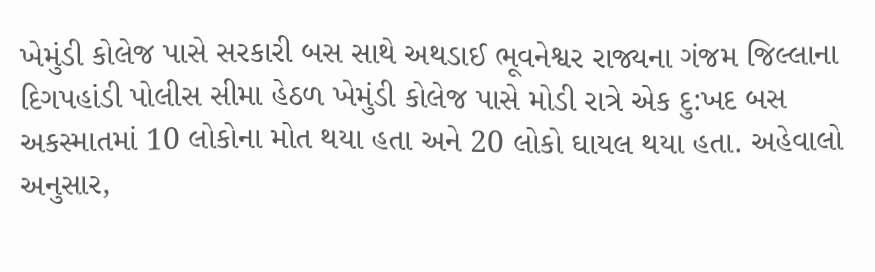ખેમુંડી કોલેજ પાસે સરકારી બસ સાથે અથડાઈ ભૂવનેશ્વર રાજ્યના ગંજમ જિલ્લાના દિગપહાંડી પોલીસ સીમા હેઠળ ખેમુંડી કોલેજ પાસે મોડી રાત્રે એક દુ:ખદ બસ અકસ્માતમાં 10 લોકોના મોત થયા હતા અને 20 લોકો ઘાયલ થયા હતા. અહેવાલો અનુસાર,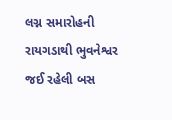લગ્ન સમારોહની રાયગડાથી ભુવનેશ્વર જઈ રહેલી બસ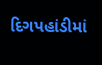દિગપહાંડીમાં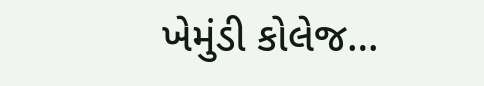ખેમુંડી કોલેજ…